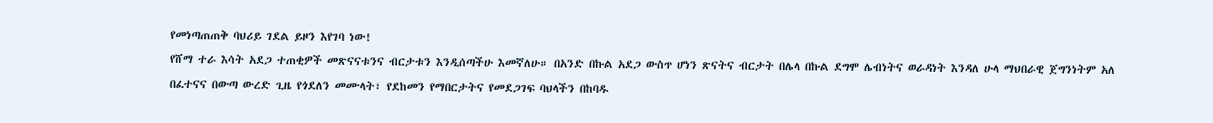የመነጣጠጠቅ ባህሪይ ገደል ይዞን እየገባ ነው!
የሸማ ተራ እሳት አደጋ ተጠቂዎች መጽናናቱንና ብርታቱን እንዲሰጣችሁ እመኛለሁ። በአንድ በኩል አደጋ ውስጥ ሆነን ጽናትና ብርታት በሌላ በኩል ደግሞ ሌብነትና ወራዳነት እንዳለ ሁላ ማህበራዊ ጀግንነትም አለ
በፈተናና በውጣ ውረድ ጊዜ የጎደለን መሙላት፣ የደከመን የማበርታትና የመደጋገፍ ባህላችን በከባዱ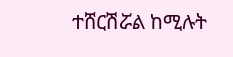ተሸርሽሯል ከሚሉት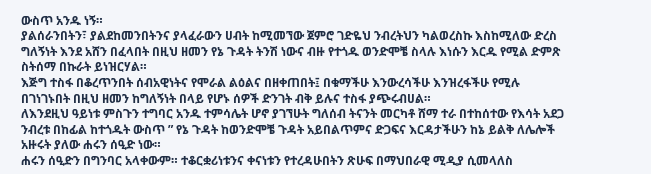ውስጥ አንዱ ነኝ።
ያልሰራንበትን፣ ያልደከመንበትንና ያላፈራውን ሀብት ከሚመኘው ጀምሮ ገድዬህ ንብረትህን ካልወረስኩ እስከሚለው ድረስ ግለኝነት እንደ አሸን በፈላበት በዚህ ዘመን የኔ ጉዳት ትንሽ ነውና ብዙ የተጎዱ ወንድሞቼ ስላሉ እነሱን እርዱ የሚል ድምጽ ስትሰማ በኩራት ይነዝርሃል።
እጅግ ተስፋ በቆረጥንበት ሰብአዊነትና የሞራል ልዕልና በዘቀጠበት፤ በቁማችሁ እንውረሳችሁ እንዝረፋችሁ የሚሉ በገነገኑበት በዚህ ዘመን ከግለኝነት በላይ የሆኑ ሰዎች ድንገት ብቅ ይሉና ተስፋ ያጭሩብሀል።
ለእንደዚህ ዓይነቱ ምስጉን ተግባር አንዱ ተምሳሌት ሆኖ ያገኘሁት ግለሰብ ትናንት መርካቶ ሸማ ተራ በተከሰተው የእሳት አደጋ ንብረቱ በከፊል ከተጎዱት ውስጥ ” የኔ ጉዳት ከወንድሞቼ ጉዳት አይበልጥምና ድጋፍና እርዳታችሁን ከኔ ይልቅ ለሌሎች አዙሩት ያለው ሐሩን ሰዒድ ነው።
ሐሩን ሰዒድን በግንባር አላቀውም። ተቆርቋሪነቱንና ቀናነቱን የተረዳሁበትን ጽሁፍ በማህበራዊ ሚዲያ ሲመላለስ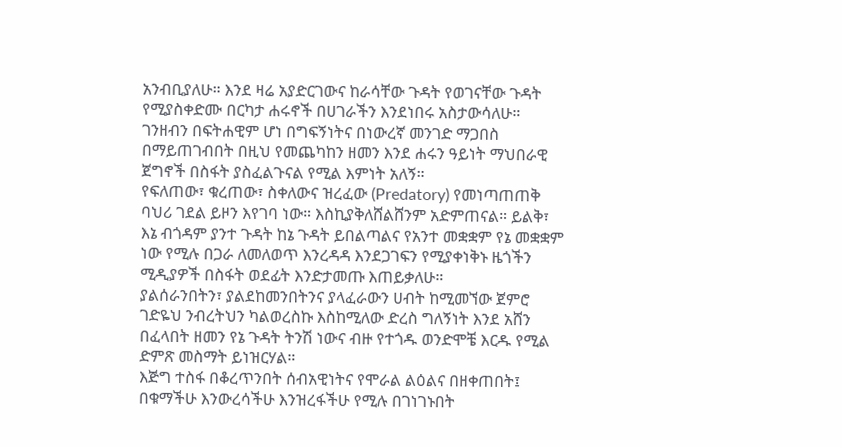አንብቢያለሁ። እንደ ዛሬ አያድርገውና ከራሳቸው ጉዳት የወገናቸው ጉዳት የሚያስቀድሙ በርካታ ሐሩኖች በሀገራችን እንደነበሩ አስታውሳለሁ።
ገንዘብን በፍትሐዊም ሆነ በግፍኝነትና በነውረኛ መንገድ ማጋበስ በማይጠገብበት በዚህ የመጨካከን ዘመን እንደ ሐሩን ዓይነት ማህበራዊ ጀግኖች በስፋት ያስፈልጉናል የሚል እምነት አለኝ።
የፍለጠው፣ ቁረጠው፣ ስቀለውና ዝረፈው (Predatory) የመነጣጠጠቅ ባህሪ ገደል ይዞን እየገባ ነው። እስኪያቅለሸልሸንም አድምጠናል። ይልቅ፣ እኔ ብጎዳም ያንተ ጉዳት ከኔ ጉዳት ይበልጣልና የአንተ መቋቋም የኔ መቋቋም ነው የሚሉ በጋራ ለመለወጥ እንረዳዳ እንደጋገፍን የሚያቀነቅኑ ዜጎችን ሚዲያዎች በስፋት ወደፊት እንድታመጡ እጠይቃለሁ።
ያልሰራንበትን፣ ያልደከመንበትንና ያላፈራውን ሀብት ከሚመኘው ጀምሮ ገድዬህ ንብረትህን ካልወረስኩ እስከሚለው ድረስ ግለኝነት እንደ አሸን በፈላበት ዘመን የኔ ጉዳት ትንሽ ነውና ብዙ የተጎዱ ወንድሞቼ እርዱ የሚል ድምጽ መስማት ይነዝርሃል።
እጅግ ተስፋ በቆረጥንበት ሰብአዊነትና የሞራል ልዕልና በዘቀጠበት፤ በቁማችሁ እንውረሳችሁ እንዝረፋችሁ የሚሉ በገነገኑበት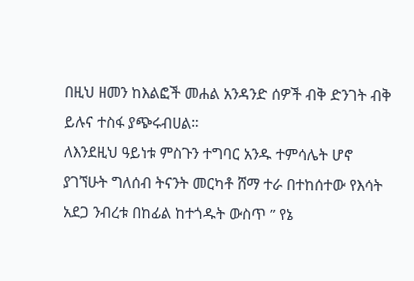በዚህ ዘመን ከእልፎች መሐል አንዳንድ ሰዎች ብቅ ድንገት ብቅ ይሉና ተስፋ ያጭሩብሀል።
ለእንደዚህ ዓይነቱ ምስጉን ተግባር አንዱ ተምሳሌት ሆኖ ያገኘሁት ግለሰብ ትናንት መርካቶ ሸማ ተራ በተከሰተው የእሳት አደጋ ንብረቱ በከፊል ከተጎዱት ውስጥ ” የኔ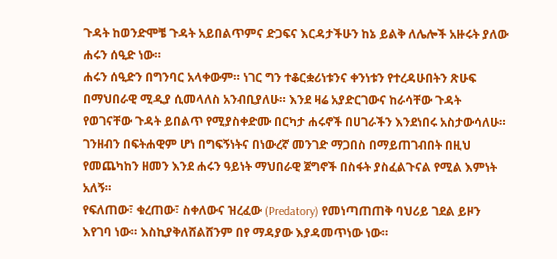ጉዳት ከወንድሞቼ ጉዳት አይበልጥምና ድጋፍና እርዳታችሁን ከኔ ይልቅ ለሌሎች አዙሩት ያለው ሐሩን ሰዒድ ነው።
ሐሩን ሰዒድን በግንባር አላቀውም። ነገር ግን ተቆርቋሪነቱንና ቀንነቱን የተረዳሁበትን ጽሁፍ በማህበራዊ ሚዲያ ሲመላለስ አንብቢያለሁ። እንደ ዛሬ አያድርገውና ከራሳቸው ጉዳት የወገናቸው ጉዳት ይበልጥ የሚያስቀድሙ በርካታ ሐሩኖች በሀገራችን እንደነበሩ አስታውሳለሁ።
ገንዘብን በፍትሐዊም ሆነ በግፍኝነትና በነውረኛ መንገድ ማጋበስ በማይጠገብበት በዚህ የመጨካከን ዘመን እንደ ሐሩን ዓይነት ማህበራዊ ጀግኖች በስፋት ያስፈልጉናል የሚል እምነት አለኝ።
የፍለጠው፣ ቁረጠው፣ ስቀለውና ዝረፈው (Predatory) የመነጣጠጠቅ ባህሪይ ገደል ይዞን እየገባ ነው። እስኪያቅለሸልሸንም በየ ማዳያው እያዳመጥነው ነው።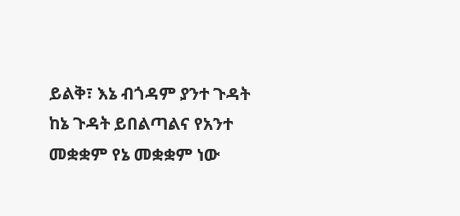ይልቅ፣ እኔ ብጎዳም ያንተ ጉዳት ከኔ ጉዳት ይበልጣልና የአንተ መቋቋም የኔ መቋቋም ነው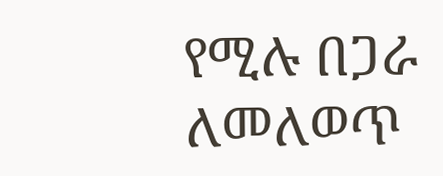የሚሉ በጋራ ለመለወጥ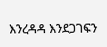እንረዳዳ እንደጋገፍን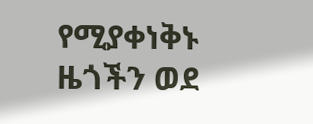የሚያቀነቅኑ ዜጎችን ወደ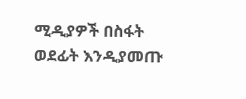ሚዲያዎች በስፋት ወደፊት እንዲያመጡ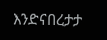እንድናበረታታ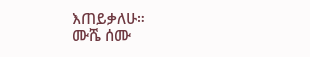እጠይቃለሁ።
ሙሼ ሰሙ